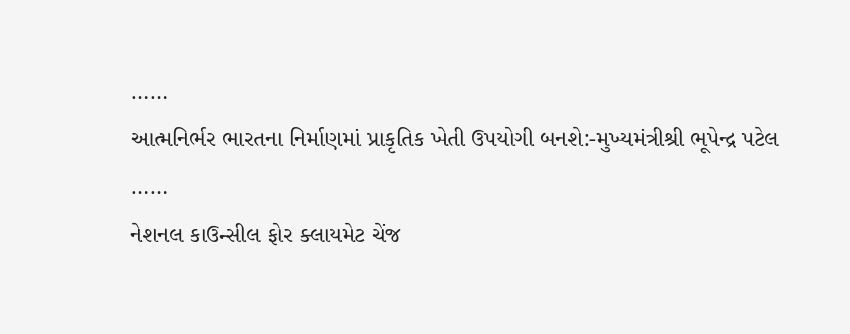……
આત્મનિર્ભર ભારતના નિર્માણમાં પ્રાકૃતિક ખેતી ઉપયોગી બનશે:-મુખ્યમંત્રીશ્રી ભૂપેન્દ્ર પટેલ
……
નેશનલ કાઉન્સીલ ફોર ક્લાયમેટ ચેંજ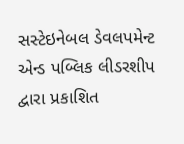સસ્ટેઇનેબલ ડેવલપમેન્ટ એન્ડ પબ્લિક લીડરશીપ દ્વારા પ્રકાશિત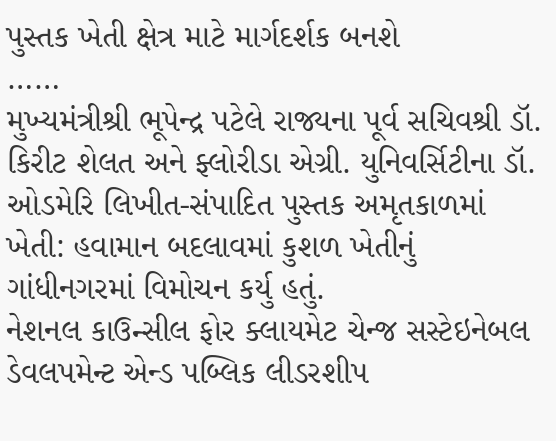પુસ્તક ખેતી ક્ષેત્ર માટે માર્ગદર્શક બનશે
……
મુખ્યમંત્રીશ્રી ભૂપેન્દ્ર પટેલે રાજ્યના પૂર્વ સચિવશ્રી ડૉ. કિરીટ શેલત અને ફ્લોરીડા એગ્રી. યુનિવર્સિટીના ડૉ. ઓડમેરિ લિખીત-સંપાદિત પુસ્તક અમૃતકાળમાં ખેતી: હવામાન બદલાવમાં કુશળ ખેતીનું ગાંધીનગરમાં વિમોચન કર્યુ હતું.
નેશનલ કાઉન્સીલ ફોર ક્લાયમેટ ચેન્જ સસ્ટેઇનેબલ ડેવલપમેન્ટ એન્ડ પબ્લિક લીડરશીપ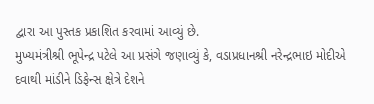દ્વારા આ પુસ્તક પ્રકાશિત કરવામાં આવ્યું છે.
મુખ્યમંત્રીશ્રી ભૂપેન્દ્ર પટેલે આ પ્રસંગે જણાવ્યું કે, વડાપ્રધાનશ્રી નરેન્દ્રભાઇ મોદીએ દવાથી માંડીને ડિફેન્સ ક્ષેત્રે દેશને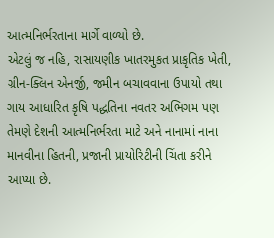આત્મનિર્ભરતાના માર્ગે વાળ્યો છે.
એટલું જ નહિ, રાસાયણીક ખાતરમુકત પ્રાકૃતિક ખેતી, ગ્રીન-ક્લિન એનર્જી, જમીન બચાવવાના ઉપાયો તથા ગાય આધારિત કૃષિ પદ્ધતિના નવતર અભિગમ પણ તેમણે દેશની આત્મનિર્ભરતા માટે અને નાનામાં નાના માનવીના હિતની, પ્રજાની પ્રાયોરિટીની ચિંતા કરીને આપ્યા છે.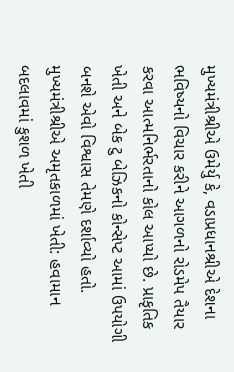મુખ્યમંત્રીશ્રીએ ઉમેર્યુ કે, વડાપ્રધાનશ્રીએ દેશના ભવિષ્યનો વિચાર કરીને આગળનો રોડમેપ તૈયાર કરવા આત્મનિર્ભરતાનો કોલ આપ્યો છે. પ્રાકૃતિક ખેતી અને બેક ટુ બેઝિકનો કોન્સેપ્ટ આમાં ઉપયોગી બનશે એવો વિશ્વાસ તેમણે દર્શાવ્યો હતો.
મુખ્યમંત્રીશ્રીએ અમૃતકાળમાં ખેતી: હવામાન બદલાવમાં કુશળ ખેતી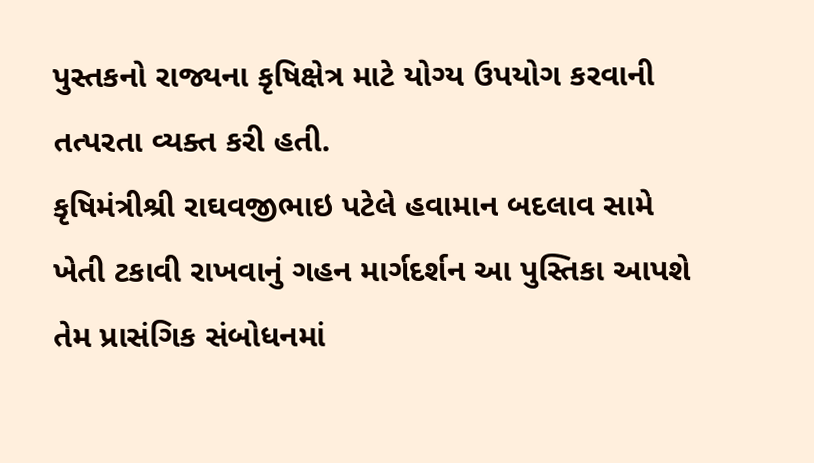પુસ્તકનો રાજ્યના કૃષિક્ષેત્ર માટે યોગ્ય ઉપયોગ કરવાની તત્પરતા વ્યક્ત કરી હતી.
કૃષિમંત્રીશ્રી રાઘવજીભાઇ પટેલે હવામાન બદલાવ સામે ખેતી ટકાવી રાખવાનું ગહન માર્ગદર્શન આ પુસ્તિકા આપશે તેમ પ્રાસંગિક સંબોધનમાં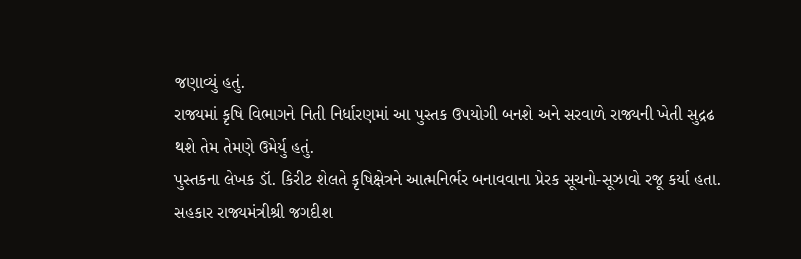જણાવ્યું હતું.
રાજ્યમાં કૃષિ વિભાગને નિતી નિર્ધારણમાં આ પુસ્તક ઉપયોગી બનશે અને સરવાળે રાજ્યની ખેતી સુદ્રઢ થશે તેમ તેમણે ઉમેર્યુ હતું.
પુસ્તકના લેખક ડૉ. કિરીટ શેલતે કૃષિક્ષેત્રને આત્મનિર્ભર બનાવવાના પ્રેરક સૂચનો-સૂઝાવો રજૂ કર્યા હતા.
સહકાર રાજ્યમંત્રીશ્રી જગદીશ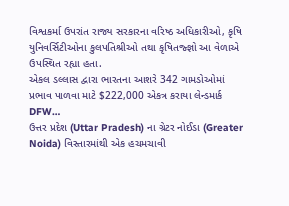વિશ્વકર્મા ઉપરાંત રાજ્ય સરકારના વરિષ્ઠ અધિકારીઓ, કૃષિ યુનિવર્સિટીઓના કુલપતિશ્રીઓ તથા કૃષિતજ્જ્ઞો આ વેળાએ ઉપસ્થિત રહ્યા હતા.
એકલ ડલ્લાસ દ્વારા ભારતના આશરે 342 ગામડોઓમાં પ્રભાવ પાળવા માટે $222,000 એકત્ર કરાયા લેન્ડમાર્ક DFW…
ઉત્તર પ્રદેશ (Uttar Pradesh) ના ગ્રેટર નોઈડા (Greater Noida) વિસ્તારમાંથી એક હચમચાવી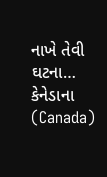નાખે તેવી ઘટના…
કેનેડાના (Canada)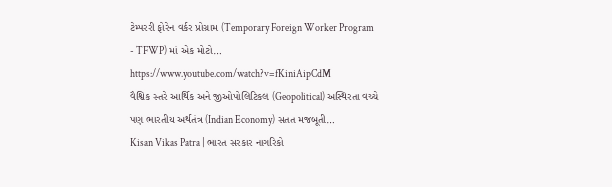ટેમ્પરરી ફોરેન વર્કર પ્રોગ્રામ (Temporary Foreign Worker Program - TFWP) માં એક મોટો…
https://www.youtube.com/watch?v=fKiniAipCdM
વૈશ્વિક સ્તરે આર્થિક અને જીઓપોલિટિકલ (Geopolitical) અસ્થિરતા વચ્ચે પણ ભારતીય અર્થતંત્ર (Indian Economy) સતત મજબૂતી…
Kisan Vikas Patra | ભારત સરકાર નાગરિકો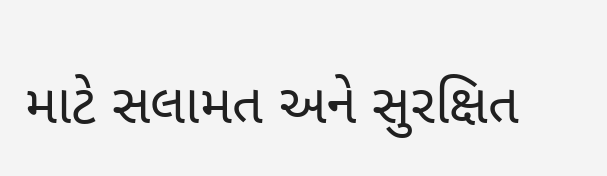માટે સલામત અને સુરક્ષિત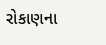રોકાણના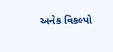અનેક વિકલ્પો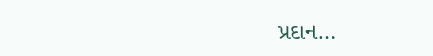પ્રદાન…